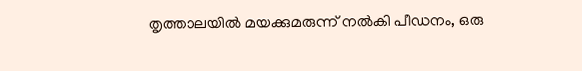തൃത്താലയിൽ മയക്കുമരുന്ന് നൽകി പീഡനം, ഒരു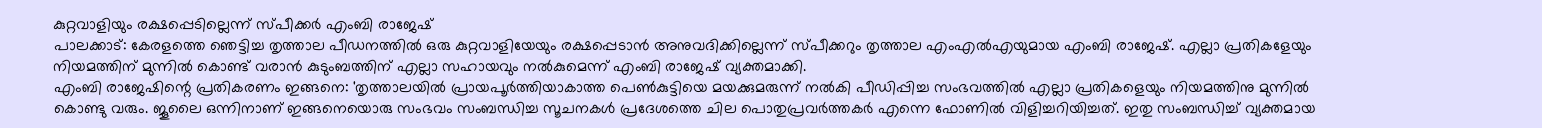കുറ്റവാളിയും രക്ഷപ്പെടില്ലെന്ന് സ്പീക്കർ എംബി രാജേഷ്
പാലക്കാട്: കേരളത്തെ ഞെട്ടിച്ച തൃത്താല പീഡനത്തിൽ ഒരു കുറ്റവാളിയേയും രക്ഷപ്പെടാൻ അനുവദിക്കില്ലെന്ന് സ്പീക്കറും തൃത്താല എംഎൽഎയുമായ എംബി രാജേഷ്. എല്ലാ പ്രതികളേയും നിയമത്തിന് മുന്നിൽ കൊണ്ട് വരാൻ കുടുംബത്തിന് എല്ലാ സഹായവും നൽകുമെന്ന് എംബി രാജേഷ് വ്യക്തമാക്കി.
എംബി രാജേഷിന്റെ പ്രതികരണം ഇങ്ങനെ: 'തൃത്താലയിൽ പ്രായപൂർത്തിയാകാത്ത പെൺകുട്ടിയെ മയക്കുമരുന്ന് നൽകി പീഡിപ്പിച്ച സംഭവത്തിൽ എല്ലാ പ്രതികളെയും നിയമത്തിനു മുന്നിൽ കൊണ്ടു വരും. ജൂലൈ ഒന്നിനാണ് ഇങ്ങനെയൊരു സംഭവം സംബന്ധിച്ച സൂചനകൾ പ്രദേശത്തെ ചില പൊതുപ്രവർത്തകർ എന്നെ ഫോണിൽ വിളിച്ചറിയിച്ചത്. ഇതു സംബന്ധിച്ച് വ്യക്തമായ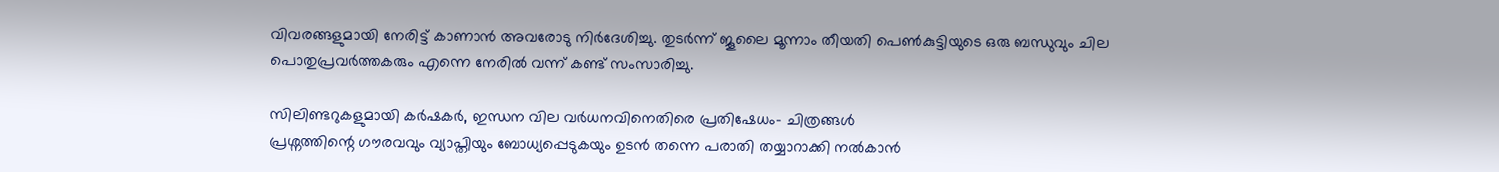വിവരങ്ങളുമായി നേരിട്ട് കാണാൻ അവരോടു നിർദേശിച്ചു. തുടർന്ന് ജൂലൈ മൂന്നാം തീയതി പെൺകുട്ടിയുടെ ഒരു ബന്ധുവും ചില പൊതുപ്രവർത്തകരും എന്നെ നേരിൽ വന്ന് കണ്ട് സംസാരിച്ചു.

സിലിണ്ടറുകളുമായി കർഷകർ, ഇന്ധന വില വർധനവിനെതിരെ പ്രതിഷേധം- ചിത്രങ്ങൾ
പ്രശ്നത്തിന്റെ ഗൗരവവും വ്യാപ്തിയും ബോധ്യപ്പെടുകയും ഉടൻ തന്നെ പരാതി തയ്യാറാക്കി നൽകാൻ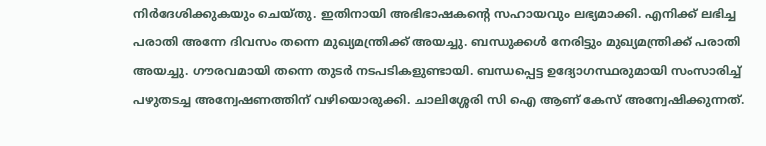നിർദേശിക്കുകയും ചെയ്തു. ഇതിനായി അഭിഭാഷകന്റെ സഹായവും ലഭ്യമാക്കി. എനിക്ക് ലഭിച്ച പരാതി അന്നേ ദിവസം തന്നെ മുഖ്യമന്ത്രിക്ക് അയച്ചു. ബന്ധുക്കൾ നേരിട്ടും മുഖ്യമന്ത്രിക്ക് പരാതി അയച്ചു. ഗൗരവമായി തന്നെ തുടർ നടപടികളുണ്ടായി. ബന്ധപ്പെട്ട ഉദ്യോഗസ്ഥരുമായി സംസാരിച്ച് പഴുതടച്ച അന്വേഷണത്തിന് വഴിയൊരുക്കി. ചാലിശ്ശേരി സി ഐ ആണ് കേസ് അന്വേഷിക്കുന്നത്.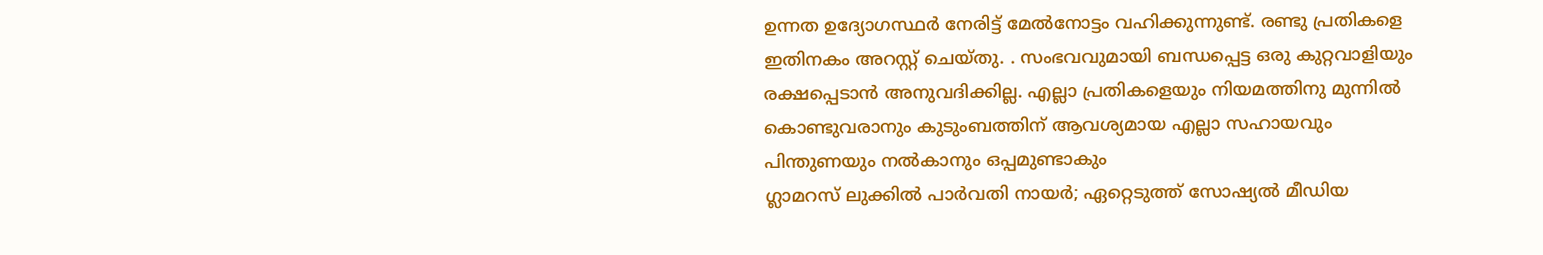ഉന്നത ഉദ്യോഗസ്ഥർ നേരിട്ട് മേൽനോട്ടം വഹിക്കുന്നുണ്ട്. രണ്ടു പ്രതികളെ ഇതിനകം അറസ്റ്റ് ചെയ്തു. . സംഭവവുമായി ബന്ധപ്പെട്ട ഒരു കുറ്റവാളിയും രക്ഷപ്പെടാൻ അനുവദിക്കില്ല. എല്ലാ പ്രതികളെയും നിയമത്തിനു മുന്നിൽ കൊണ്ടുവരാനും കുടുംബത്തിന് ആവശ്യമായ എല്ലാ സഹായവും പിന്തുണയും നൽകാനും ഒപ്പമുണ്ടാകും
ഗ്ലാമറസ് ലുക്കിൽ പാർവതി നായർ; ഏറ്റെടുത്ത് സോഷ്യൽ മീഡിയ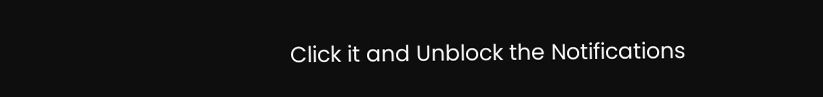Click it and Unblock the Notifications